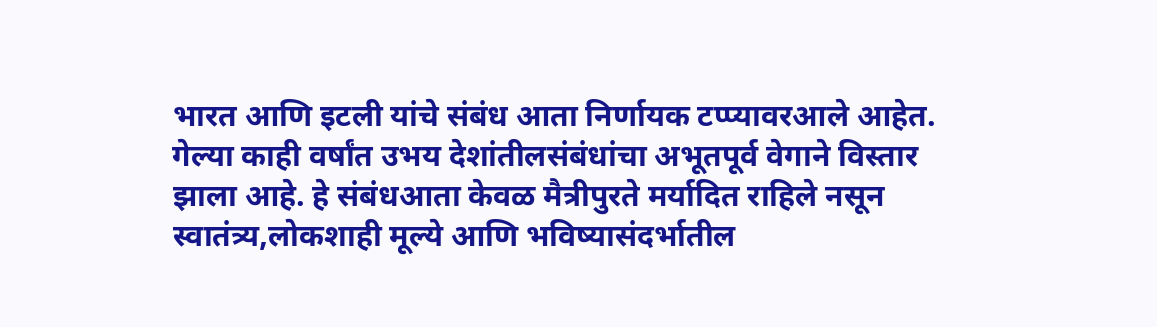भारत आणि इटली यांचे संबंध आता निर्णायक टप्प्यावरआले आहेत. गेल्या काही वर्षांत उभय देशांतीलसंबंधांचा अभूतपूर्व वेगाने विस्तार झाला आहे. हे संबंधआता केवळ मैत्रीपुरते मर्यादित राहिले नसून स्वातंत्र्य,लोकशाही मूल्ये आणि भविष्यासंदर्भातील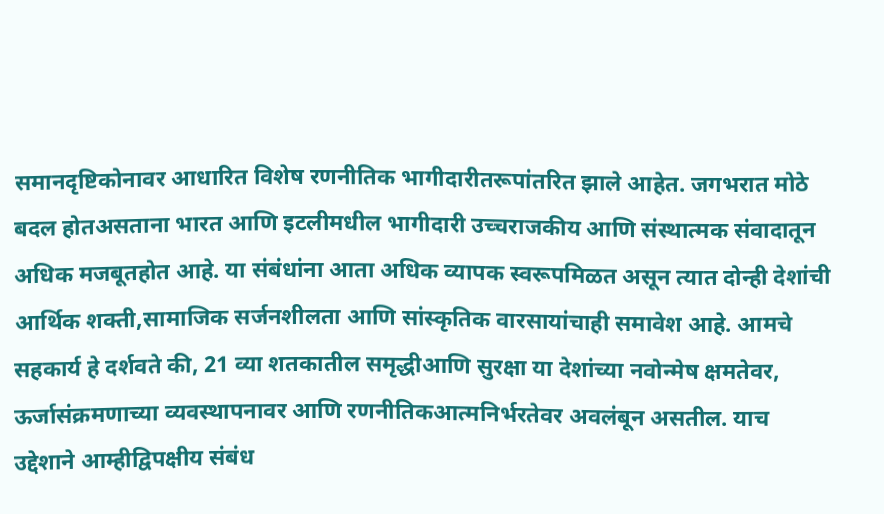समानदृष्टिकोनावर आधारित विशेष रणनीतिक भागीदारीतरूपांतरित झाले आहेत. जगभरात मोठे बदल होतअसताना भारत आणि इटलीमधील भागीदारी उच्चराजकीय आणि संस्थात्मक संवादातून अधिक मजबूतहोत आहे. या संबंधांना आता अधिक व्यापक स्वरूपमिळत असून त्यात दोन्ही देशांची आर्थिक शक्ती,सामाजिक सर्जनशीलता आणि सांस्कृतिक वारसायांचाही समावेश आहे. आमचे सहकार्य हे दर्शवते की, 21 व्या शतकातील समृद्धीआणि सुरक्षा या देशांच्या नवोन्मेष क्षमतेवर, ऊर्जासंक्रमणाच्या व्यवस्थापनावर आणि रणनीतिकआत्मनिर्भरतेवर अवलंबून असतील. याच उद्देशाने आम्हीद्विपक्षीय संबंध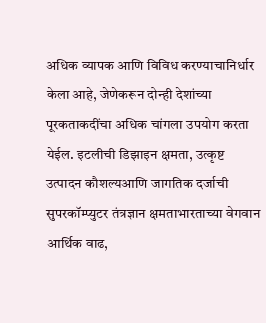अधिक व्यापक आणि विविध करण्याचानिर्धार केला आहे, जेणेकरून दोन्ही देशांच्या पूरकताकदींचा अधिक चांगला उपयोग करता येईल. इटलीची डिझाइन क्षमता, उत्कृष्ट उत्पादन कौशल्यआणि जागतिक दर्जाची सुपरकॉम्प्युटर तंत्रज्ञान क्षमताभारताच्या वेगवान आर्थिक वाढ,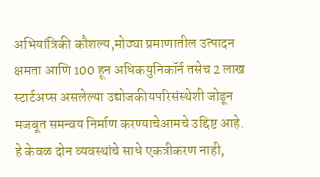अभियांत्रिकी कौशल्य,मोठ्या प्रमाणातील उत्पादन क्षमता आणि 100 हून अधिकयुनिकॉर्न तसेच 2 लाख स्टार्टअप्स असलेल्या उद्योजकीयपरिसंस्थेशी जोडून मजबूत समन्वय निर्माण करण्याचेआमचे उद्दिष्ट आहे. हे केवळ दोन व्यवस्थांचे साधे एकत्रीकरण नाही,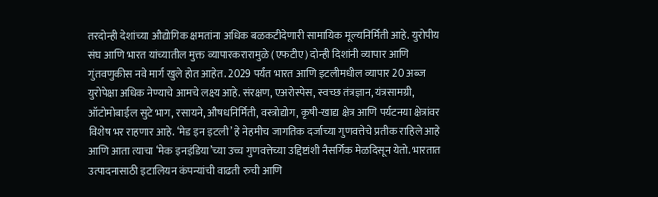तरदोन्ही देशांच्या औद्योगिक क्षमतांना अधिक बळकटीदेणारी सामायिक मूल्यनिर्मिती आहे. युरोपीय संघ आणि भारत यांच्यातील मुक्त व्यापारकरारामुळे (एफटीए) दोन्ही दिशांनी व्यापार आणि गुंतवणुकीस नवे मार्ग खुले होत आहेत. 2029 पर्यंत भारत आणि इटलीमधील व्यापार 20 अब्ज युरोपेक्षा अधिक नेण्याचे आमचे लक्ष्य आहे. संरक्षण, एअरोस्पेस, स्वच्छ तंत्रज्ञान, यंत्रसामग्री, ऑटोमोबाईल सुटे भाग, रसायने, औषधनिर्मिती, वस्त्रोद्योग, कृषी-खाद्य क्षेत्र आणि पर्यटनया क्षेत्रांवर विशेष भर राहणार आहे. ‘मेड इन इटली’ हे नेहमीच जागतिक दर्जाच्या गुणवत्तेचे प्रतीक राहिले आहे आणि आता त्याचा ‘मेक इनइंडिया’च्या उच्च गुणवत्तेच्या उद्दिष्टांशी नैसर्गिक मेळदिसून येतो. भारतात उत्पादनासाठी इटालियन कंपन्यांची वाढती रुची आणि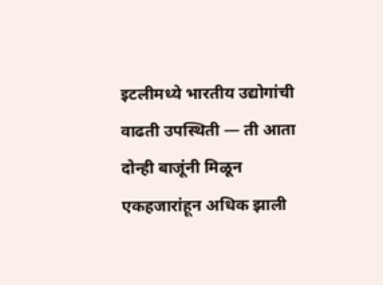इटलीमध्ये भारतीय उद्योगांची वाढती उपस्थिती — ती आता दोन्ही बाजूंनी मिळून एकहजारांहून अधिक झाली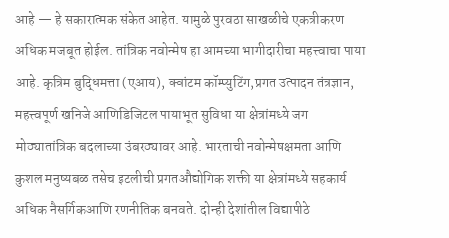आहे — हे सकारात्मक संकेत आहेत. यामुळे पुरवठा साखळीचे एकत्रीकरण अधिक मजबूत होईल. तांत्रिक नवोन्मेष हा आमच्या भागीदारीचा महत्त्वाचा पाया आहे. कृत्रिम बुद्धिमत्ता (एआय), क्वांटम कॉम्प्युटिंग,प्रगत उत्पादन तंत्रज्ञान, महत्त्वपूर्ण खनिजे आणिडिजिटल पायाभूत सुविधा या क्षेत्रांमध्ये जग मोठ्यातांत्रिक बदलाच्या उंबरठ्यावर आहे. भारताची नवोन्मेषक्षमता आणि कुशल मनुष्यबळ तसेच इटलीची प्रगतऔद्योगिक शक्ती या क्षेत्रांमध्ये सहकार्य अधिक नैसर्गिकआणि रणनीतिक बनवते. दोन्ही देशांतील विद्यापीठे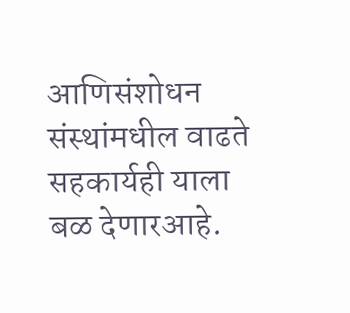आणिसंशोधन संस्थांमधील वाढते सहकार्यही याला बळ देणारआहे.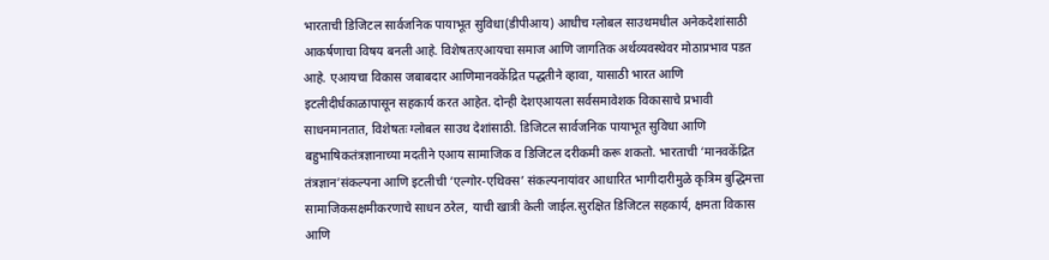भारताची डिजिटल सार्वजनिक पायाभूत सुविधा(डीपीआय) आधीच ग्लोबल साउथमधील अनेकदेशांसाठी आकर्षणाचा विषय बनली आहे. विशेषतःएआयचा समाज आणि जागतिक अर्थव्यवस्थेवर मोठाप्रभाव पडत आहे. एआयचा विकास जबाबदार आणिमानवकेंद्रित पद्धतीने व्हावा, यासाठी भारत आणि इटलीदीर्घकाळापासून सहकार्य करत आहेत. दोन्ही देशएआयला सर्वसमावेशक विकासाचे प्रभावी साधनमानतात, विशेषतः ग्लोबल साउथ देशांसाठी. डिजिटल सार्वजनिक पायाभूत सुविधा आणि बहुभाषिकतंत्रज्ञानाच्या मदतीने एआय सामाजिक व डिजिटल दरीकमी करू शकतो. भारताची ‘मानवकेंद्रित तंत्रज्ञान’संकल्पना आणि इटलीची ‘एल्गोर-एथिक्स’ संकल्पनायांवर आधारित भागीदारीमुळे कृत्रिम बुद्धिमत्ता सामाजिकसक्षमीकरणाचे साधन ठरेल, याची खात्री केली जाईल.सुरक्षित डिजिटल सहकार्य, क्षमता विकास आणि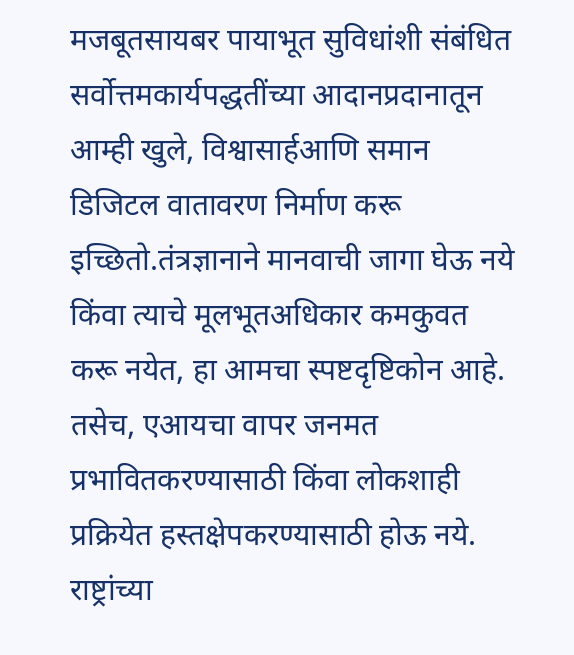मजबूतसायबर पायाभूत सुविधांशी संबंधित सर्वोत्तमकार्यपद्धतींच्या आदानप्रदानातून आम्ही खुले, विश्वासार्हआणि समान डिजिटल वातावरण निर्माण करू इच्छितो.तंत्रज्ञानाने मानवाची जागा घेऊ नये किंवा त्याचे मूलभूतअधिकार कमकुवत करू नयेत, हा आमचा स्पष्टदृष्टिकोन आहे. तसेच, एआयचा वापर जनमत प्रभावितकरण्यासाठी किंवा लोकशाही प्रक्रियेत हस्तक्षेपकरण्यासाठी होऊ नये. राष्ट्रांच्या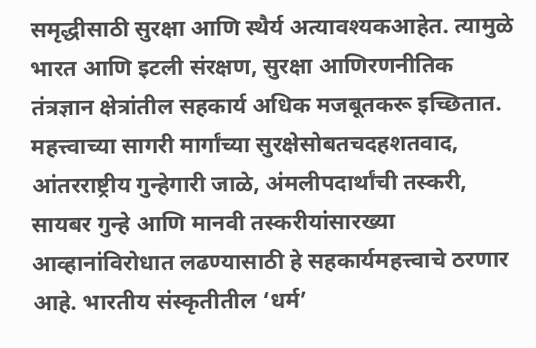समृद्धीसाठी सुरक्षा आणि स्थैर्य अत्यावश्यकआहेत. त्यामुळे भारत आणि इटली संरक्षण, सुरक्षा आणिरणनीतिक तंत्रज्ञान क्षेत्रांतील सहकार्य अधिक मजबूतकरू इच्छितात. महत्त्वाच्या सागरी मार्गांच्या सुरक्षेसोबतचदहशतवाद, आंतरराष्ट्रीय गुन्हेगारी जाळे, अंमलीपदार्थांची तस्करी, सायबर गुन्हे आणि मानवी तस्करीयांसारख्या आव्हानांविरोधात लढण्यासाठी हे सहकार्यमहत्त्वाचे ठरणार आहे. भारतीय संस्कृतीतील ‘धर्म’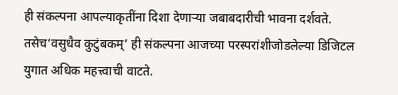ही संकल्पना आपल्याकृतींना दिशा देणाऱ्या जबाबदारीची भावना दर्शवते. तसेच‘वसुधैव कुटुंबकम्’ ही संकल्पना आजच्या परस्परांशीजोडलेल्या डिजिटल युगात अधिक महत्त्वाची वाटते.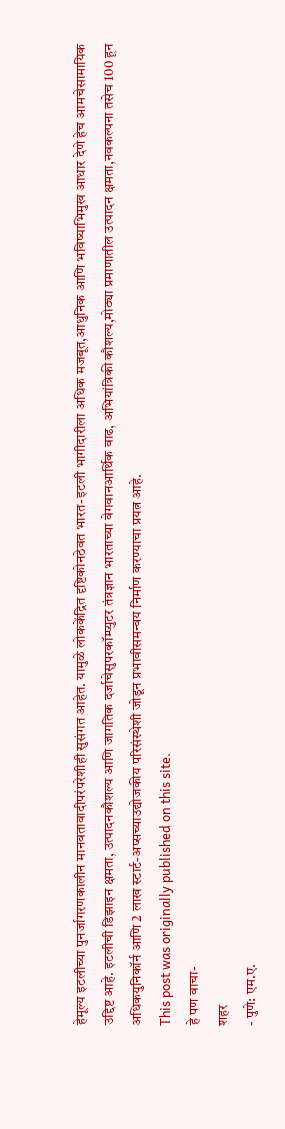हेमूल्य इटलीच्या पुनर्जागरणकालीन मानवतावादीपरंपरेशीही सुसंगत आहेत. यामुळे लोककेंद्रित दृष्टिकोनठेवत भारत-इटली भागीदारीला अधिक मजबूत,आधुनिक आणि भविष्याभिमुख आधार देणे हेच आमचेसामायिक उद्दिष्ट आहे. इटलीची डिझाइन क्षमता, उत्पादनकौशल्य आणि जागतिक दर्जाचेसुपरकॉम्प्युटर तंत्रज्ञान भारताच्या वेगवानआर्थिक वाढ, अभियांत्रिकी कौशल्य,मोठ्या प्रमाणातील उत्पादन क्षमता,नवकल्पना तसेच 100 हून अधिकयुनिकॉर्न आणि 2 लाख स्टार्ट-अप्सच्याउद्योजकीय परिसंस्थेशी जोडून प्रभावीसमन्वय निर्माण करण्याचा प्रयत्न आहे.
This post was originally published on this site.
हे पण वाचा-
शहर
- पुणे: एम.ए.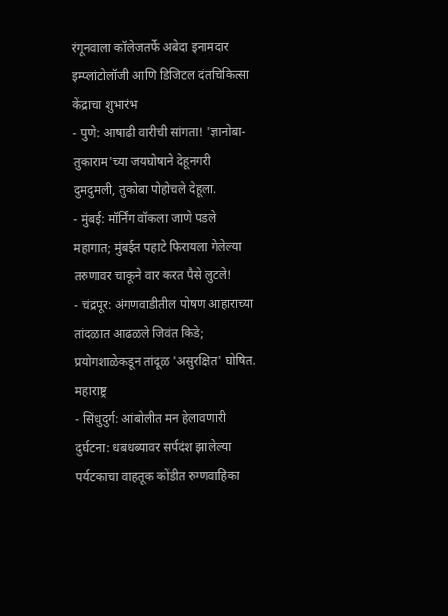रंगूनवाला कॉलेजतर्फे अबेदा इनामदार इम्प्लांटोलॉजी आणि डिजिटल दंतचिकित्सा केंद्राचा शुभारंभ
- पुणे: आषाढी वारीची सांगता! 'ज्ञानोबा-तुकाराम'च्या जयघोषाने देहूनगरी दुमदुमली, तुकोबा पोहोचले देहूला.
- मुंबई: मॉर्निंग वॉकला जाणे पडले महागात; मुंबईत पहाटे फिरायला गेलेल्या तरुणावर चाकूने वार करत पैसे लुटले!
- चंद्रपूर: अंगणवाडीतील पोषण आहाराच्या तांदळात आढळले जिवंत किडे; प्रयोगशाळेकडून तांदूळ 'असुरक्षित' घोषित.
महाराष्ट्र
- सिंधुदुर्ग: आंबोलीत मन हेलावणारी दुर्घटना: धबधब्यावर सर्पदंश झालेल्या पर्यटकाचा वाहतूक कोंडीत रुग्णवाहिका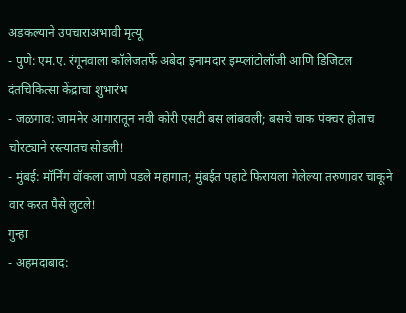अडकल्याने उपचाराअभावी मृत्यू
- पुणे: एम.ए. रंगूनवाला कॉलेजतर्फे अबेदा इनामदार इम्प्लांटोलॉजी आणि डिजिटल दंतचिकित्सा केंद्राचा शुभारंभ
- जळगाव: जामनेर आगारातून नवी कोरी एसटी बस लांबवली; बसचे चाक पंक्चर होताच चोरट्याने रस्त्यातच सोडली!
- मुंबई: मॉर्निंग वॉकला जाणे पडले महागात; मुंबईत पहाटे फिरायला गेलेल्या तरुणावर चाकूने वार करत पैसे लुटले!
गुन्हा
- अहमदाबाद: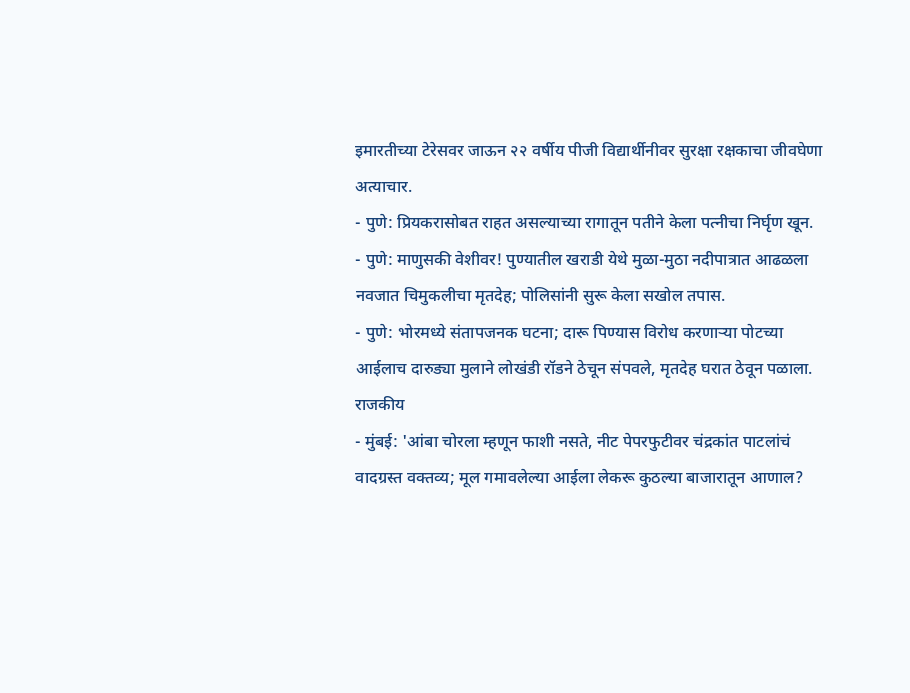इमारतीच्या टेरेसवर जाऊन २२ वर्षीय पीजी विद्यार्थीनीवर सुरक्षा रक्षकाचा जीवघेणा अत्याचार.
- पुणे: प्रियकरासोबत राहत असल्याच्या रागातून पतीने केला पत्नीचा निर्घृण खून.
- पुणे: माणुसकी वेशीवर! पुण्यातील खराडी येथे मुळा-मुठा नदीपात्रात आढळला नवजात चिमुकलीचा मृतदेह; पोलिसांनी सुरू केला सखोल तपास.
- पुणे: भोरमध्ये संतापजनक घटना; दारू पिण्यास विरोध करणाऱ्या पोटच्या आईलाच दारुड्या मुलाने लोखंडी रॉडने ठेचून संपवले, मृतदेह घरात ठेवून पळाला.
राजकीय
- मुंबई: 'आंबा चोरला म्हणून फाशी नसते, नीट पेपरफुटीवर चंद्रकांत पाटलांचं वादग्रस्त वक्तव्य; मूल गमावलेल्या आईला लेकरू कुठल्या बाजारातून आणाल?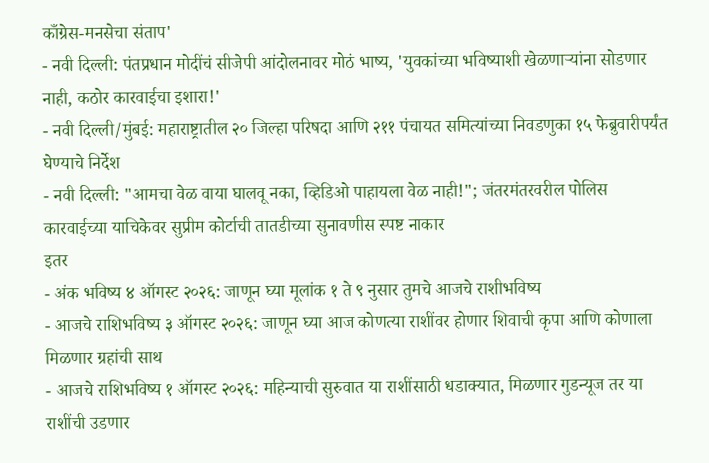काँग्रेस-मनसेचा संताप'
- नवी दिल्ली: पंतप्रधान मोदींचं सीजेपी आंदोलनावर मोठं भाष्य, 'युवकांच्या भविष्याशी खेळणाऱ्यांना सोडणार नाही, कठोर कारवाईचा इशारा!'
- नवी दिल्ली/मुंबई: महाराष्ट्रातील २० जिल्हा परिषदा आणि २११ पंचायत समित्यांच्या निवडणुका १५ फेब्रुवारीपर्यंत घेण्याचे निर्देश
- नवी दिल्ली: "आमचा वेळ वाया घालवू नका, व्हिडिओ पाहायला वेळ नाही!"; जंतरमंतरवरील पोलिस कारवाईच्या याचिकेवर सुप्रीम कोर्टाची तातडीच्या सुनावणीस स्पष्ट नाकार
इतर
- अंक भविष्य ४ ऑगस्ट २०२६: जाणून घ्या मूलांक १ ते ९ नुसार तुमचे आजचे राशीभविष्य
- आजचे राशिभविष्य ३ ऑगस्ट २०२६: जाणून घ्या आज कोणत्या राशींवर होणार शिवाची कृपा आणि कोणाला मिळणार ग्रहांची साथ
- आजचे राशिभविष्य १ ऑगस्ट २०२६: महिन्याची सुरुवात या राशींसाठी धडाक्यात, मिळणार गुडन्यूज तर या राशींची उडणार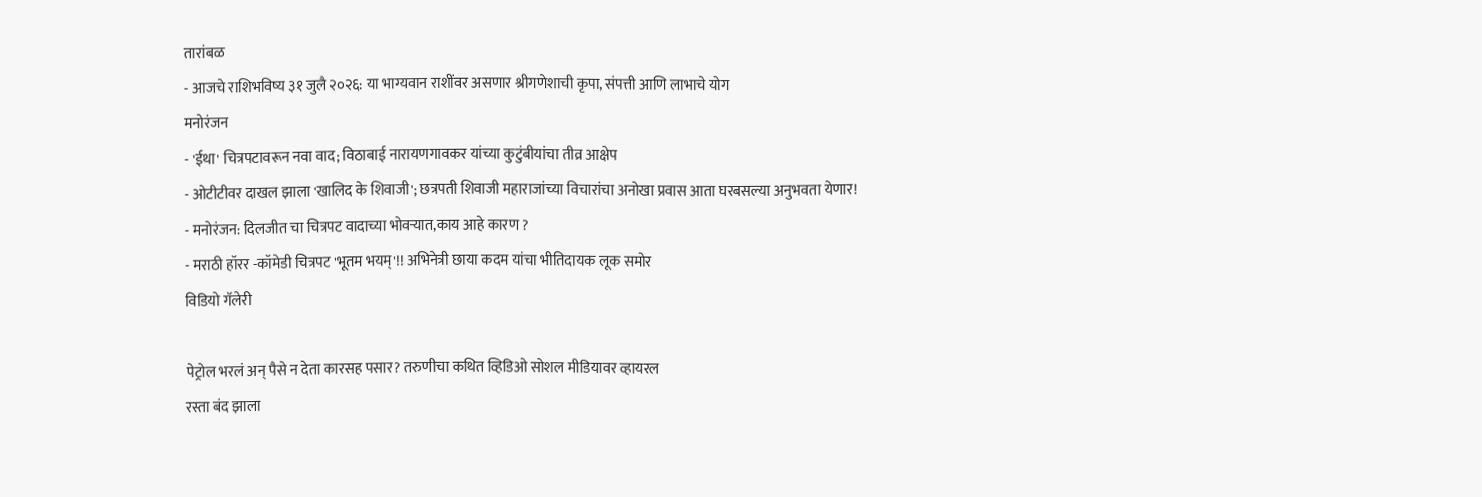तारांबळ
- आजचे राशिभविष्य ३१ जुलै २०२६: या भाग्यवान राशींवर असणार श्रीगणेशाची कृपा, संपत्ती आणि लाभाचे योग
मनोरंजन
- 'ईथा' चित्रपटावरून नवा वाद; विठाबाई नारायणगावकर यांच्या कुटुंबीयांचा तीव्र आक्षेप
- ओटीटीवर दाखल झाला 'खालिद के शिवाजी'; छत्रपती शिवाजी महाराजांच्या विचारांचा अनोखा प्रवास आता घरबसल्या अनुभवता येणार!
- मनोरंजन: दिलजीत चा चित्रपट वादाच्या भोवऱ्यात,काय आहे कारण ?
- मराठी हॉरर -कॉमेडी चित्रपट 'भूतम भयम्'!! अभिनेत्री छाया कदम यांचा भीतिदायक लूक समोर
विडियो गॅलेरी

पेट्रोल भरलं अन् पैसे न देता कारसह पसार? तरुणीचा कथित व्हिडिओ सोशल मीडियावर व्हायरल
रस्ता बंद झाला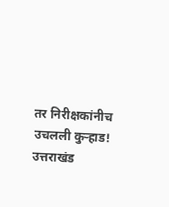तर निरीक्षकांनीच उचलली कुऱ्हाड! उत्तराखंड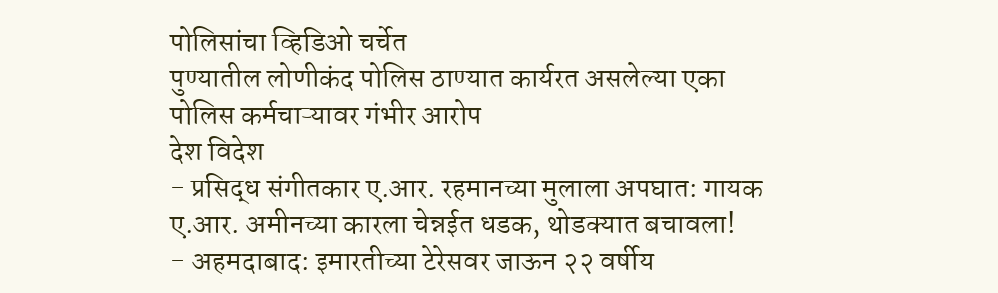पोलिसांचा व्हिडिओ चर्चेत
पुण्यातील लोणीकंद पोलिस ठाण्यात कार्यरत असलेल्या एका पोलिस कर्मचाऱ्यावर गंभीर आरोप
देश विदेश
- प्रसिद्ध संगीतकार ए.आर. रहमानच्या मुलाला अपघात: गायक ए.आर. अमीनच्या कारला चेन्नईत धडक, थोडक्यात बचावला!
- अहमदाबाद: इमारतीच्या टेरेसवर जाऊन २२ वर्षीय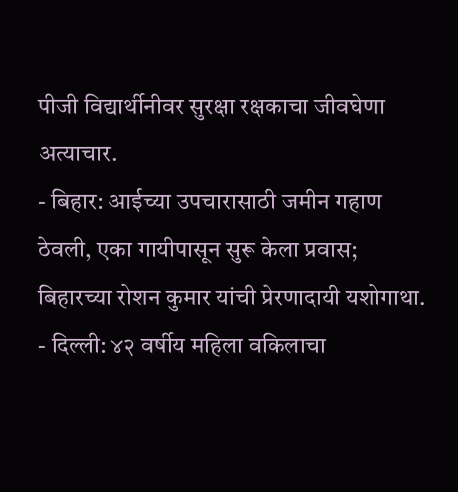पीजी विद्यार्थीनीवर सुरक्षा रक्षकाचा जीवघेणा अत्याचार.
- बिहार: आईच्या उपचारासाठी जमीन गहाण ठेवली, एका गायीपासून सुरू केला प्रवास; बिहारच्या रोशन कुमार यांची प्रेरणादायी यशोगाथा.
- दिल्ली: ४२ वर्षीय महिला वकिलाचा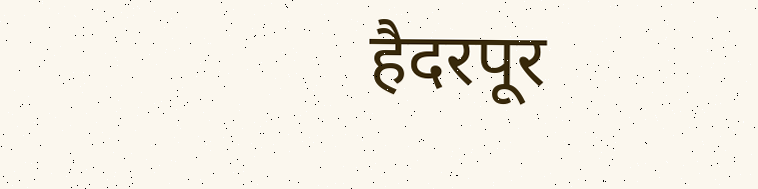हैदरपूर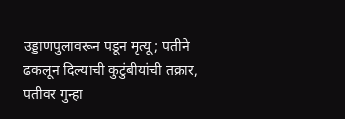उड्डाणपुलावरून पडून मृत्यू; पतीने ढकलून दिल्याची कुटुंबीयांची तक्रार, पतीवर गुन्हा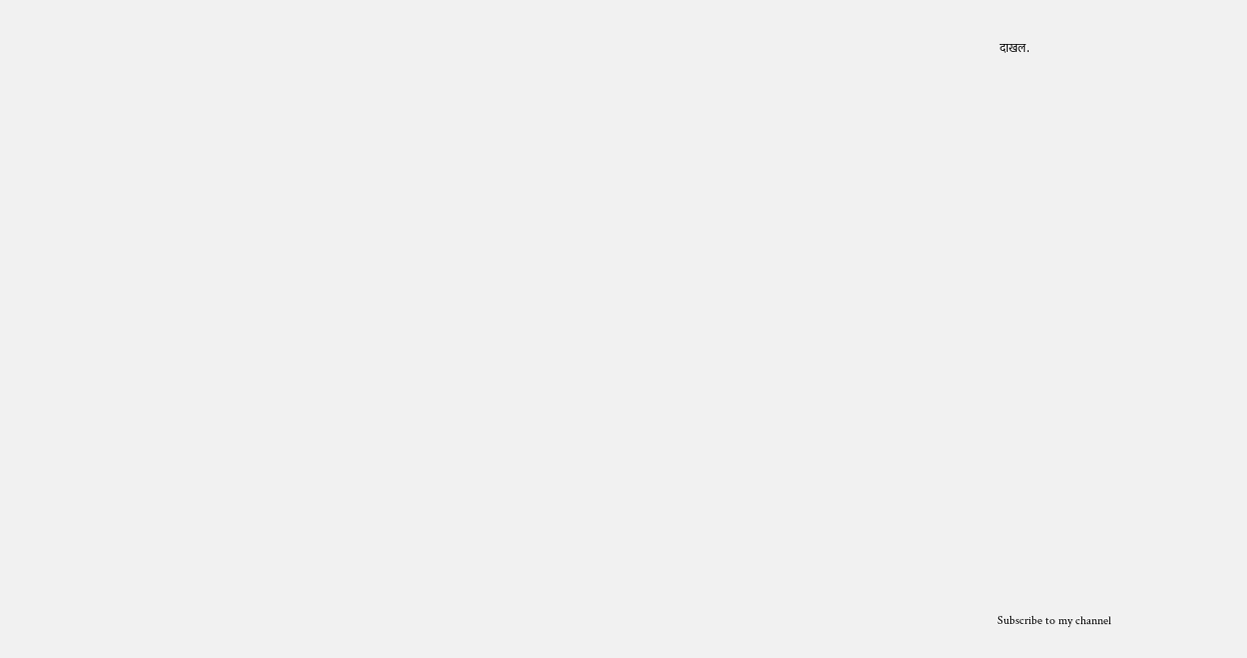दाखल.


























Subscribe to my channel